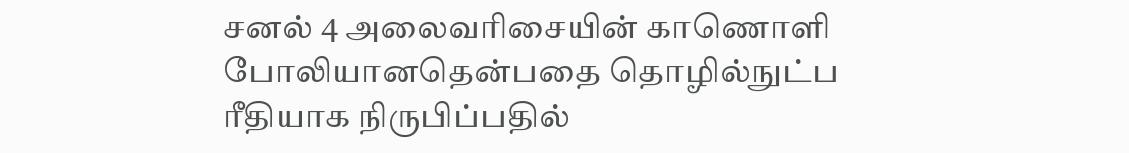சனல் 4 அலைவரிசையின் காணொளி போலியானதென்பதை தொழில்நுட்ப ரீதியாக நிருபிப்பதில்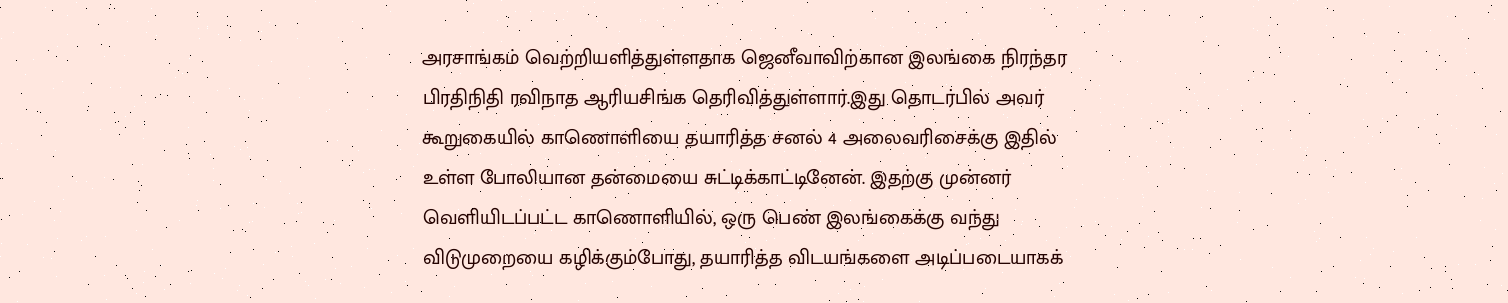அரசாங்கம் வெற்றியளித்துள்ளதாக ஜெனீவாவிற்கான இலங்கை நிரந்தர பிரதிநிதி ரவிநாத ஆரியசிங்க தெரிவித்துள்ளார்.இது தொடர்பில் அவர் கூறுகையில் காணொளியை தயாரித்த சனல் 4 அலைவரிசைக்கு இதில் உள்ள போலியான தன்மையை சுட்டிக்காட்டினேன். இதற்கு முன்னர் வெளியிடப்பட்ட காணொளியில், ஒரு பெண் இலங்கைக்கு வந்து விடுமுறையை கழிக்கும்போது, தயாரித்த விடயங்களை அடிப்படையாகக்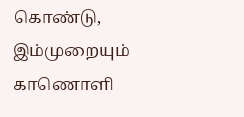கொண்டு, இம்முறையும் காணொளி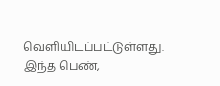வெளியிடப்பட்டுள்ளது. இந்த பெண்,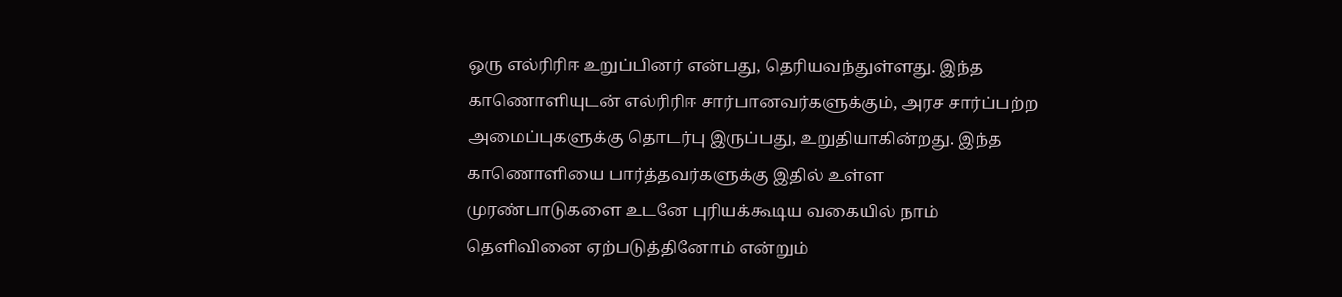ஒரு எல்ரிரிஈ உறுப்பினர் என்பது, தெரியவந்துள்ளது. இந்த காணொளியுடன் எல்ரிரிஈ சார்பானவர்களுக்கும், அரச சார்ப்பற்ற அமைப்புகளுக்கு தொடர்பு இருப்பது, உறுதியாகின்றது. இந்த காணொளியை பார்த்தவர்களுக்கு இதில் உள்ள முரண்பாடுகளை உடனே புரியக்கூடிய வகையில் நாம் தெளிவினை ஏற்படுத்தினோம் என்றும்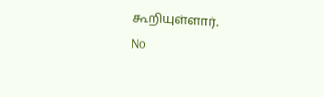கூறியுள்ளார்.
No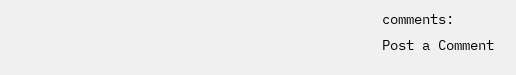comments:
Post a Comment